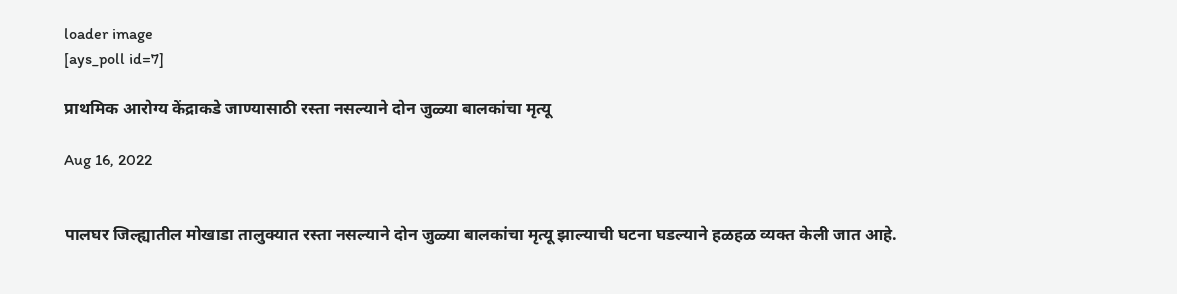loader image
[ays_poll id=7]

प्राथमिक आरोग्य केंद्राकडे जाण्यासाठी रस्ता नसल्याने दोन जुळ्या बालकांचा मृत्यू

Aug 16, 2022


पालघर जिल्ह्यातील मोखाडा तालुक्यात रस्ता नसल्याने दोन जुळ्या बालकांचा मृत्यू झाल्याची घटना घडल्याने हळहळ व्यक्त केली जात आहे.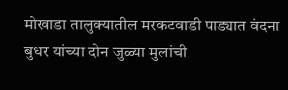मोखाडा तालुक्यातील मरकटवाडी पाड्यात वंदना बुधर यांच्या दोन जुळ्या मुलांची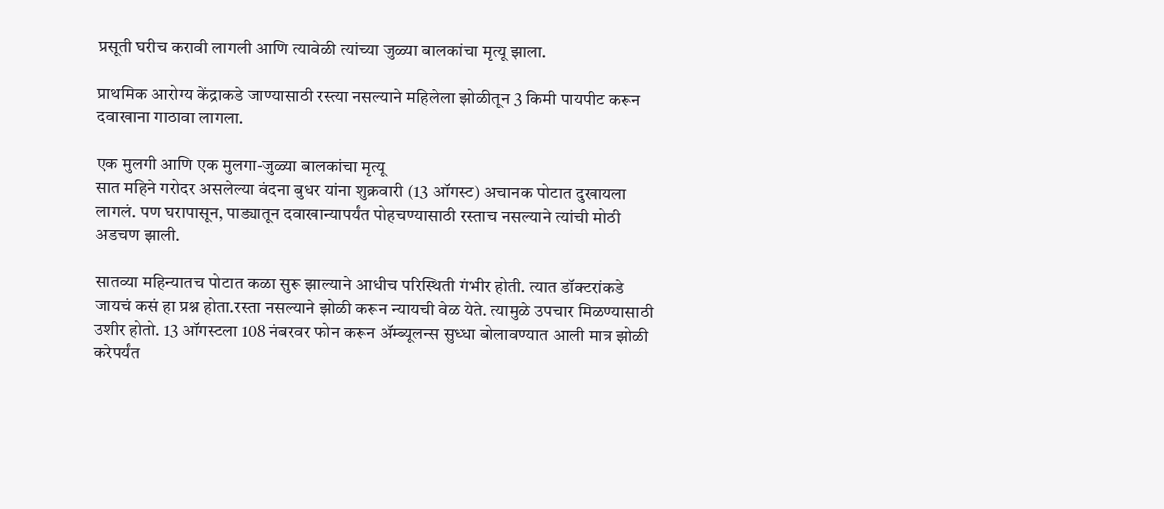प्रसूती घरीच करावी लागली आणि त्यावेळी त्यांच्या जुळ्या बालकांचा मृत्यू झाला.

प्राथमिक आरोग्य केंद्राकडे जाण्यासाठी रस्त्या नसल्याने महिलेला झोळीतून 3 किमी पायपीट करून दवाखाना गाठावा लागला.

एक मुलगी आणि एक मुलगा-जुळ्या बालकांचा मृत्यू
सात महिने गरोदर असलेल्या वंदना बुधर यांना शुक्रवारी (13 ऑगस्ट) अचानक पोटात दुखायला लागलं. पण घरापासून, पाड्यातून दवाखान्यापर्यंत पोहचण्यासाठी रस्ताच नसल्याने त्यांची मोठी अडचण झाली.

सातव्या महिन्यातच पोटात कळा सुरू झाल्याने आधीच परिस्थिती गंभीर होती. त्यात डॉक्टरांकडे जायचं कसं हा प्रश्न होता.रस्ता नसल्याने झोळी करून न्यायची वेळ येते. त्यामुळे उपचार मिळण्यासाठी उशीर होतो. 13 ऑगस्टला 108 नंबरवर फोन करून ॲम्ब्यूलन्स सुध्धा बोलावण्यात आली मात्र झोळी करेपर्यंत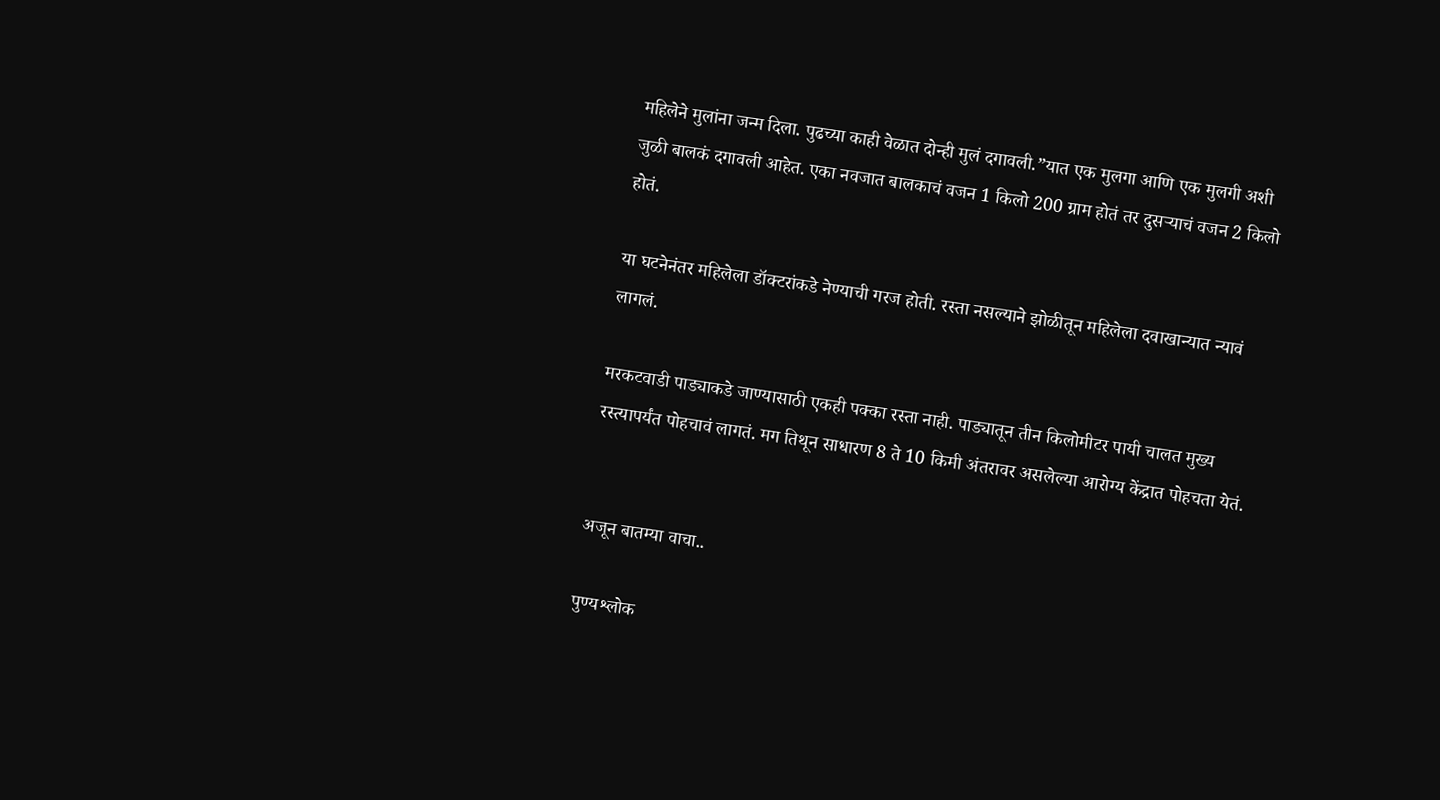महिलेने मुलांना जन्म दिला. पुढच्या काही वेळात दोन्ही मुलं दगावली.”यात एक मुलगा आणि एक मुलगी अशी जुळी बालकं दगावली आहेत. एका नवजात बालकाचं वजन 1 किलो 200 ग्राम होतं तर दुसऱ्याचं वजन 2 किलो होतं.

या घटनेनंतर महिलेला डॉक्टरांकडे नेण्याची गरज होती. रस्ता नसल्याने झोळीतून महिलेला दवाखान्यात न्यावं लागलं.

मरकटवाडी पाड्याकडे जाण्यासाठी एकही पक्का रस्ता नाही. पाड्यातून तीन किलोमीटर पायी चालत मुख्य रस्त्यापर्यंत पोहचावं लागतं. मग तिथून साधारण 8 ते 10 किमी अंतरावर असलेल्या आरोग्य केंद्रात पोहचता येतं.


अजून बातम्या वाचा..

पुण्यश्लोक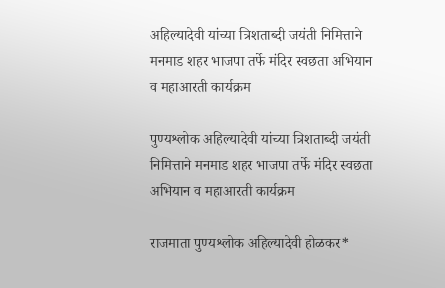अहिल्यादेवी यांच्या त्रिशताब्दी जयंती निमित्ताने मनमाड शहर भाजपा तर्फे मंदिर स्वछता अभियान व महाआरती कार्यक्रम

पुण्यश्लोक अहिल्यादेवी यांच्या त्रिशताब्दी जयंती निमित्ताने मनमाड शहर भाजपा तर्फे मंदिर स्वछता अभियान व महाआरती कार्यक्रम

राजमाता पुण्यश्लोक अहिल्यादेवी होळकर*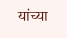यांच्या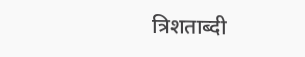त्रिशताब्दी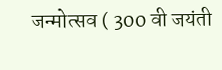जन्मोत्सव ( 300 वी जयंती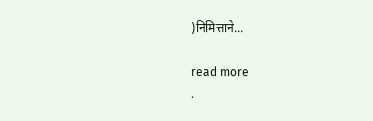)निमित्ताने...

read more
.